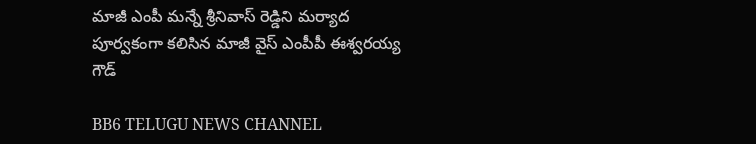మాజీ ఎంపీ మన్నే శ్రీనివాస్ రెడ్డిని మర్యాద పూర్వకంగా కలిసిన మాజీ వైస్ ఎంపీపీ ఈశ్వరయ్య గౌడ్

BB6 TELUGU NEWS CHANNEL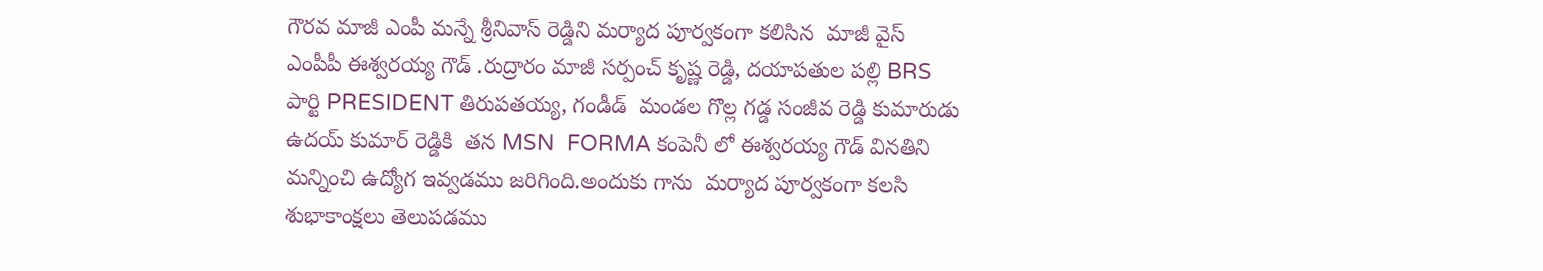గౌరవ మాజీ ఎంపీ మన్నే శ్రీనివాస్ రెడ్డిని మర్యాద పూర్వకంగా కలిసిన  మాజీ వైస్ ఎంపీపీ ఈశ్వరయ్య గౌడ్ .రుద్రారం మాజీ సర్పంచ్ కృష్ణ రెడ్డి, దయాపతుల పల్లి BRS పార్టి PRESIDENT తిరుపతయ్య, గండీడ్  మండల గొల్ల గడ్డ సంజీవ రెడ్డి కుమారుడు ఉదయ్ కుమార్ రెడ్డికి  తన MSN  FORMA కంపెనీ లో ఈశ్వరయ్య గౌడ్ వినతిని మన్నించి ఉద్యోగ ఇవ్వడము జరిగింది.అందుకు గాను  మర్యాద పూర్వకంగా కలసి శుభాకాంక్షలు తెలుపడము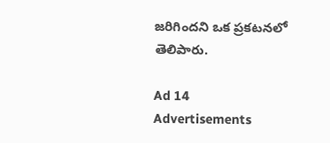జరిగిందని ఒక ప్రకటనలో తెలిపారు.

Ad 14
Advertisements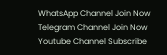WhatsApp Channel Join Now
Telegram Channel Join Now
Youtube Channel Subscribe